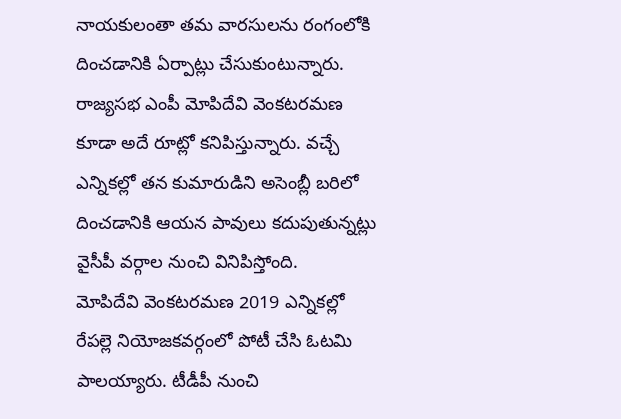నాయకులంతా తమ వారసులను రంగంలోకి దించడానికి ఏర్పాట్లు చేసుకుంటున్నారు. రాజ్యసభ ఎంపీ మోపిదేవి వెంకటరమణ కూడా అదే రూట్లో కనిపిస్తున్నారు. వచ్చే ఎన్నికల్లో తన కుమారుడిని అసెంబ్లీ బరిలో దించడానికి ఆయన పావులు కదుపుతున్నట్లు వైసీపీ వర్గాల నుంచి వినిపిస్తోంది.
మోపిదేవి వెంకటరమణ 2019 ఎన్నికల్లో రేపల్లె నియోజకవర్గంలో పోటీ చేసి ఓటమి పాలయ్యారు. టీడీపీ నుంచి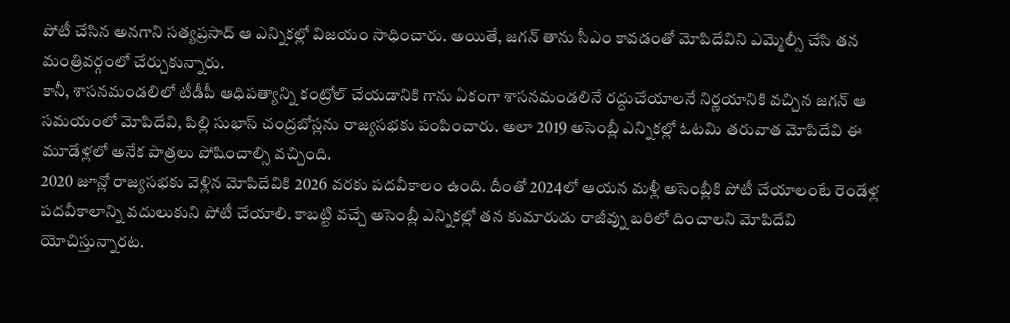పోటీ చేసిన అనగాని సత్యప్రసాద్ ఆ ఎన్నికల్లో విజయం సాధించారు. అయితే, జగన్ తాను సీఎం కావడంతో మోపిదేవిని ఎమ్మెల్సీ చేసి తన మంత్రివర్గంలో చేర్చుకున్నారు.
కానీ, శాసనమండలిలో టీడీపీ ఆధిపత్యాన్ని కంట్రోల్ చేయడానికి గాను ఏకంగా శాసనమండలినే రద్దుచేయాలనే నిర్ణయానికి వచ్చిన జగన్ ఆ సమయంలో మోపిదేవి, పిల్లి సుభాస్ చంద్రబోస్లను రాజ్యసభకు పంపించారు. అలా 2019 అసెంబ్లీ ఎన్నికల్లో ఓటమి తరువాత మోపిదేవి ఈ మూడేళ్లలో అనేక పాత్రలు పోషించాల్సి వచ్చింది.
2020 జూన్లో రాజ్యసభకు వెళ్లిన మోపిదేవికి 2026 వరకు పదవీకాలం ఉంది. దీంతో 2024లో ఆయన మళ్లీ అసెంబ్లీకి పోటీ చేయాలంటే రెండేళ్ల పదవీకాలాన్ని వదులుకుని పోటీ చేయాలి. కాబట్టి వచ్చే అసెంబ్లీ ఎన్నికల్లో తన కుమారుడు రాజీవ్ను బరిలో దించాలని మోపిదేవి యోచిస్తున్నారట.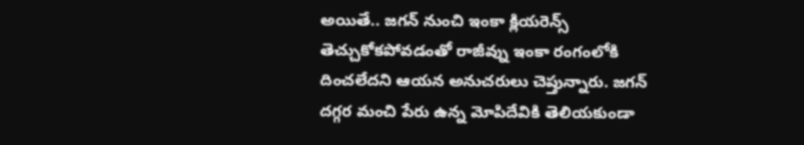అయితే.. జగన్ నుంచి ఇంకా క్లియరెన్స్ తెచ్చుకోకపోవడంతో రాజీవ్ను ఇంకా రంగంలోకి దించలేదని ఆయన అనుచరులు చెప్తున్నారు. జగన్ దగ్గర మంచి పేరు ఉన్న మోపిదేవికి తెలియకుండా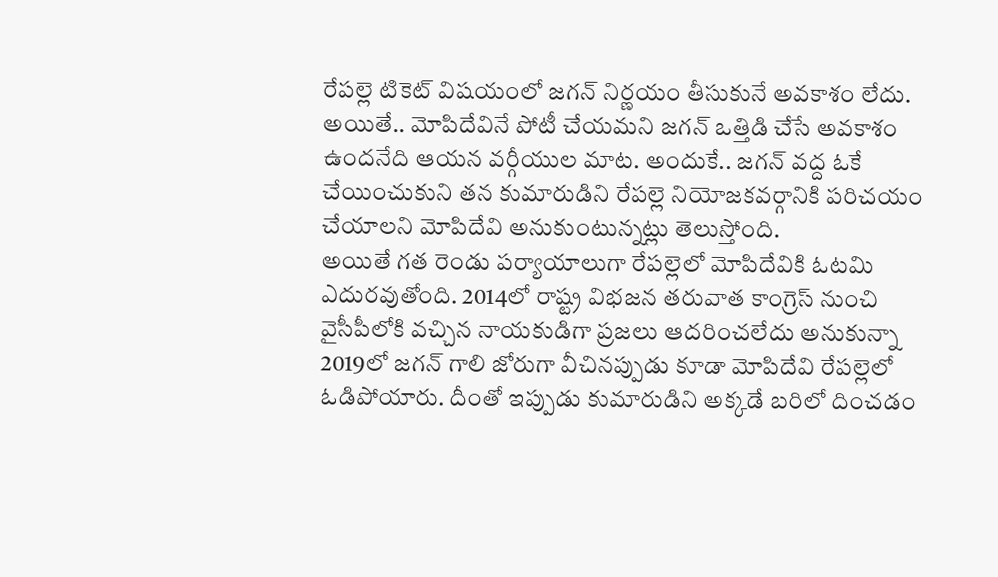రేపల్లె టికెట్ విషయంలో జగన్ నిర్ణయం తీసుకునే అవకాశం లేదు.
అయితే.. మోపిదేవినే పోటీ చేయమని జగన్ ఒత్తిడి చేసే అవకాశం ఉందనేది ఆయన వర్గీయుల మాట. అందుకే.. జగన్ వద్ద ఓకే చేయించుకుని తన కుమారుడిని రేపల్లె నియోజకవర్గానికి పరిచయం చేయాలని మోపిదేవి అనుకుంటున్నట్లు తెలుస్తోంది.
అయితే గత రెండు పర్యాయాలుగా రేపల్లెలో మోపిదేవికి ఓటమి ఎదురవుతోంది. 2014లో రాష్ట్ర విభజన తరువాత కాంగ్రెస్ నుంచి వైసీపీలోకి వచ్చిన నాయకుడిగా ప్రజలు ఆదరించలేదు అనుకున్నా 2019లో జగన్ గాలి జోరుగా వీచినప్పుడు కూడా మోపిదేవి రేపల్లెలో ఓడిపోయారు. దీంతో ఇప్పుడు కుమారుడిని అక్కడే బరిలో దించడం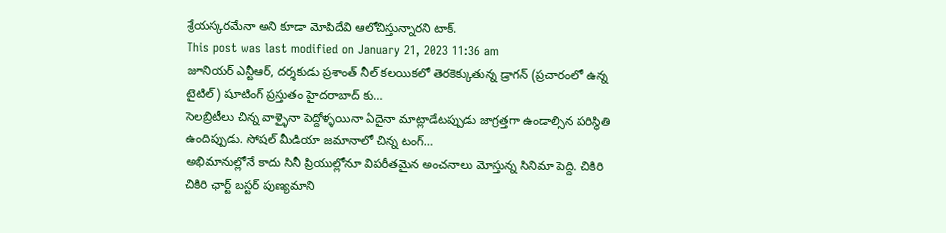శ్రేయస్కరమేనా అని కూడా మోపిదేవి ఆలోచిస్తున్నారని టాక్.
This post was last modified on January 21, 2023 11:36 am
జూనియర్ ఎన్టీఆర్, దర్శకుడు ప్రశాంత్ నీల్ కలయికలో తెరకెక్కుతున్న డ్రాగన్ (ప్రచారంలో ఉన్న టైటిల్) షూటింగ్ ప్రస్తుతం హైదరాబాద్ కు…
సెలబ్రిటీలు చిన్న వాళ్ళైనా పెద్దోళ్ళయినా ఏదైనా మాట్లాడేటప్పుడు జాగ్రత్తగా ఉండాల్సిన పరిస్థితి ఉందిప్పుడు. సోషల్ మీడియా జమానాలో చిన్న టంగ్…
అభిమానుల్లోనే కాదు సినీ ప్రియుల్లోనూ విపరీతమైన అంచనాలు మోస్తున్న సినిమా పెద్ది. చికిరి చికిరి ఛార్ట్ బస్టర్ పుణ్యమాని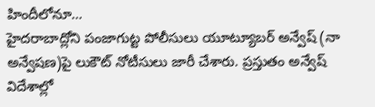హిందీలోనూ…
హైదరాబాద్లోని పంజాగుట్ట పోలీసులు యూట్యూబర్ అన్వేష్ (నా అన్వేషణ)పై లుకౌట్ నోటీసులు జారీ చేశారు. ప్రస్తుతం అన్వేష్ విదేశాల్లో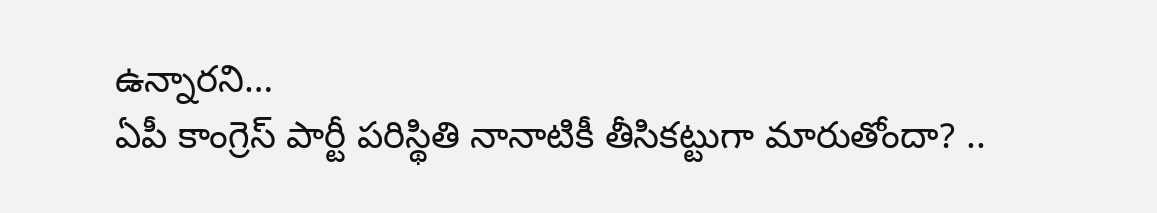ఉన్నారని…
ఏపీ కాంగ్రెస్ పార్టీ పరిస్థితి నానాటికీ తీసికట్టుగా మారుతోందా? ..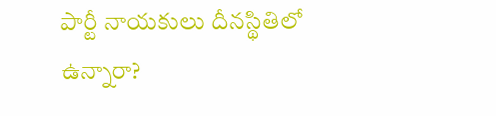పార్టీ నాయకులు దీనస్థితిలో ఉన్నారా?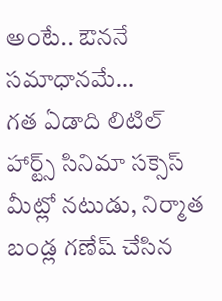అంటే.. ఔననే సమాధానమే…
గత ఏడాది లిటిల్ హార్ట్స్ సినిమా సక్సెస్ మీట్లో నటుడు, నిర్మాత బండ్ల గణేష్ చేసిన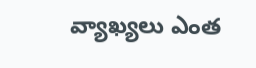వ్యాఖ్యలు ఎంత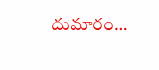దుమారం…